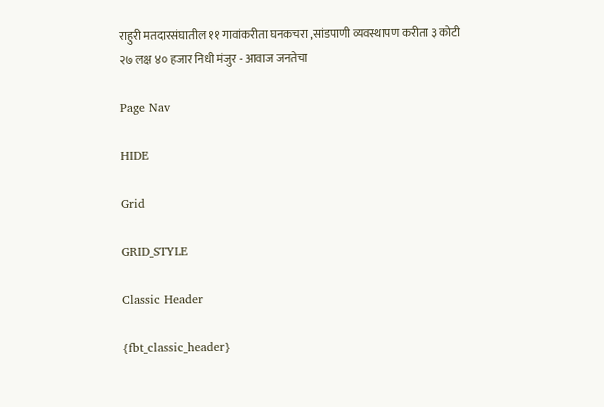राहुरी मतदारसंघातील ११ गावांकरीता घनकचरा ,सांडपाणी व्यवस्थापण करीता ३ कोटी २७ लक्ष ४० हजार निधी मंजुर - आवाज जनतेचा

Page Nav

HIDE

Grid

GRID_STYLE

Classic Header

{fbt_classic_header}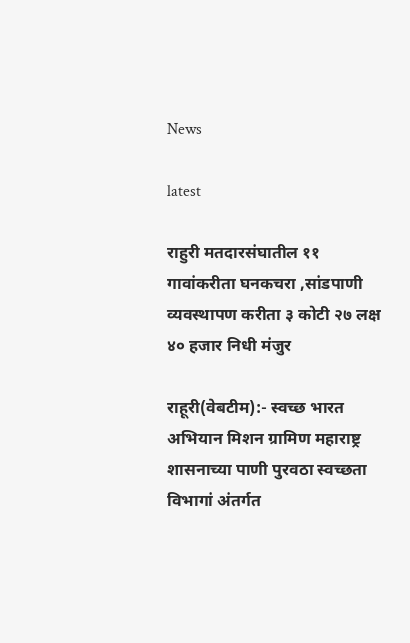News

latest

राहुरी मतदारसंघातील ११ गावांकरीता घनकचरा ,सांडपाणी व्यवस्थापण करीता ३ कोटी २७ लक्ष ४० हजार निधी मंजुर

राहूरी(वेबटीम):- स्वच्छ भारत अभियान मिशन ग्रामिण महाराष्ट्र शासनाच्या पाणी पुरवठा स्वच्छता विभागां अंतर्गत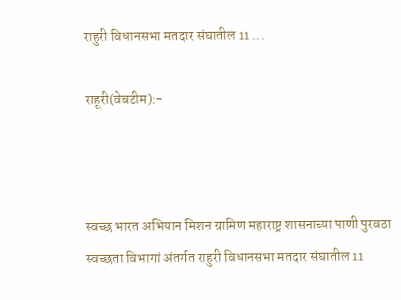राहुरी विधानसभा मतदार संघातील 11 ...

राहूरी(वेबटीम):-



स्वच्छ भारत अभियान मिशन ग्रामिण महाराष्ट्र शासनाच्या पाणी पुरवठा स्वच्छता विभागां अंतर्गत राहुरी विधानसभा मतदार संघातील 11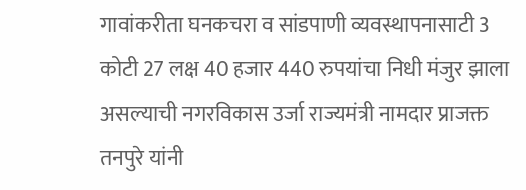गावांकरीता घनकचरा व सांडपाणी व्यवस्थापनासाटी 3 कोटी 27 लक्ष 40 हजार 440 रुपयांचा निधी मंजुर झाला असल्याची नगरविकास उर्जा राज्यमंत्री नामदार प्राजक्त तनपुरे यांनी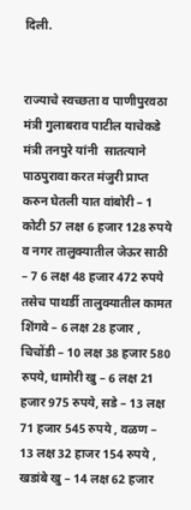दिली.


राज्याचे स्वच्छता व पाणीपुरवठा मंत्री गुलाबराव पाटील याचेकडे मंत्री तनपुरे यांनी  सातत्याने पाठपुरावा करत मंजुरी प्राप्त करुन घेतली यात वांबोरी – 1 कोटी 57 लक्ष 6 हजार 128 रुपये व नगर तालुक्यातील जेऊर साठी – 7 6 लक्ष 48 हजार 472 रुपये तसेच पाथर्डी तालुक्यातील कामत शिंगवे – 6 लक्ष 28 हजार , चिचोंडी – 10 लक्ष 38 हजार 580 रुपये, धामोरी खु – 6 लक्ष 21 हजार 975 रुपये, सडे – 13 लक्ष 71 हजार 545 रुपये , वळण – 13 लक्ष 32 हाजर 154 रुपये , खडांबे खु – 14 लक्ष 62 हजार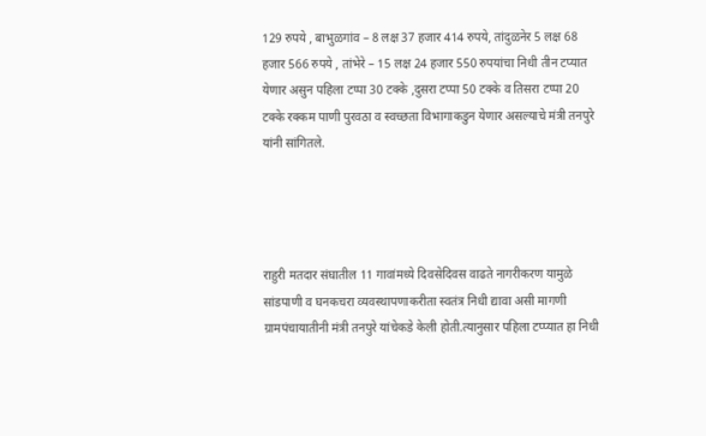129 रुपये , बाभुळगांव – 8 लक्ष 37 हजार 414 रुपये, तांदुळनेर 5 लक्ष 68 हजार 566 रुपये , तांभेरे – 15 लक्ष 24 हजार 550 रुपयांचा निधी तीन टप्यात येणार असुन पहिला टप्पा 30 टक्के ,दुसरा टप्पा 50 टक्के व तिसरा टप्पा 20 टक्के रक्कम पाणी पुरवठा व स्वच्छता विभागाकडुन येणार असल्याचे मंत्री तनपुरे यांनी सांगितले.




राहुरी मतदार संघातील 11 गावांमध्ये दिवसेदिवस वाढते नागरीकरण यामुळे सांडपाणी व घनकचरा व्यवस्थापणाकरीता स्वतंत्र निधी द्यावा असी मागणी ग्रामपंचायातीनी मंत्री तनपुरे यांचेकडे केली होती.त्यानुसार पहिला टप्प्यात हा निधी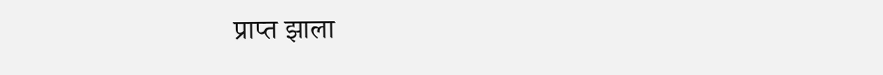प्राप्त झाला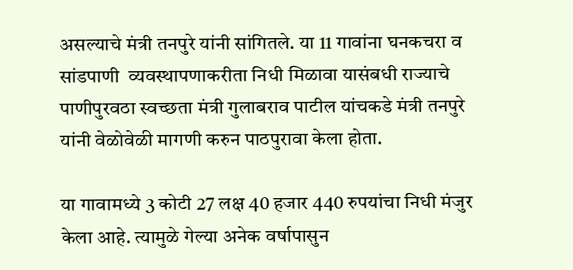असल्याचे मंत्री तनपुरे यांनी सांगितले. या 11 गावांना घनकचरा व सांडपाणी  व्यवस्थापणाकरीता निधी मिळावा यासंबधी राज्याचे पाणीपुरवठा स्वच्छता मंत्री गुलाबराव पाटील यांचकडे मंत्री तनपुरे यांनी वेळोवेळी मागणी करुन पाठपुरावा केला होता.

या गावामध्ये 3 कोटी 27 लक्ष 40 हजार 440 रुपयांचा निधी मंजुर केला आहे. त्यामुळे गेल्या अनेक वर्षापासुन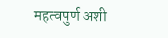महत्वपुर्ण अशी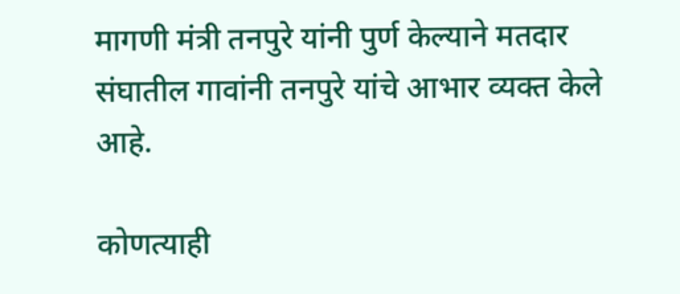मागणी मंत्री तनपुरे यांनी पुर्ण केल्याने मतदार संघातील गावांनी तनपुरे यांचे आभार व्यक्त केले आहे.

कोणत्याही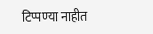टिप्पण्‍या नाहीत